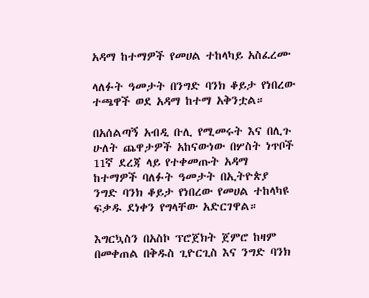አዳማ ከተማዎች የመሀል ተከላካይ አስፈረሙ

ላለፉት ዓመታት በንግድ ባንክ ቆይታ የነበረው ተጫዋች ወደ አዳማ ከተማ አቅንቷል።

በአሰልጣኝ አብዲ ቡሊ የሚመሩት እና በሊጉ ሁለት ጨዋታዎች አከናውነው በሦስት ነጥቦች 11ኛ ደረጃ ላይ የተቀመጡት አዳማ ከተማዎች ባለፉት ዓመታት በኢትዮጵያ ንግድ ባንክ ቆይታ የነበረው የመሀል ተከላካዩ ፍቃዱ ደነቀን የግላቸው አድርገዋል።

እግርኳስን በአስኮ ፕሮጀክት ጀምሮ ከዛም በመቀጠል በቅዱስ ጊዮርጊስ እና ንግድ ባንክ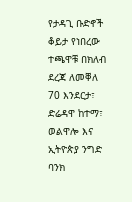የታዳጊ ቡድኖች ቆይታ የነበረው ተጫዋቹ በክለብ ደረጃ ለመቐለ 70 እንደርታ፣ ድሬዳዋ ከተማ፣ ወልዋሎ እና ኢትዮጵያ ንግድ ባንክ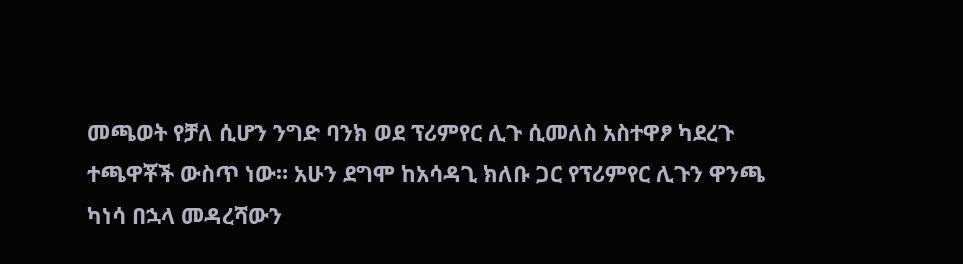መጫወት የቻለ ሲሆን ንግድ ባንክ ወደ ፕሪምየር ሊጉ ሲመለስ አስተዋፆ ካደረጉ ተጫዋቾች ውስጥ ነው። አሁን ደግሞ ከአሳዳጊ ክለቡ ጋር የፕሪምየር ሊጉን ዋንጫ ካነሳ በኋላ መዳረሻውን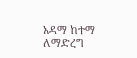አዳማ ከተማ ለማድረግ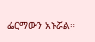ፌርማውን አኑሯል።